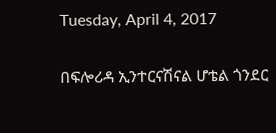Tuesday, April 4, 2017

በፍሎሪዳ ኢንተርናሽናል ሆቴል ጎንደር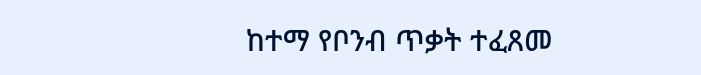ከተማ የቦንብ ጥቃት ተፈጸመ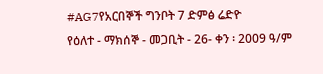#AG7የአርበኞች ግንቦት 7 ድምፅ ሬድዮ
የዕለተ - ማክሰኞ - መጋቢት - 26- ቀን ፡ 2009 ዓ/ም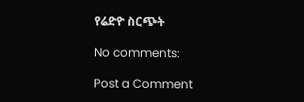የሬድዮ ስርጭት

No comments:

Post a Comment